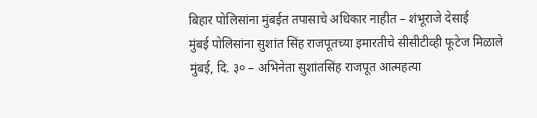बिहार पोलिसांना मुंबईत तपासाचे अधिकार नाहीत – शंभूराजे देसाई
मुंबई पोलिसांना सुशांत सिंह राजपूतच्या इमारतीचे सीसीटीव्ही फूटेज मिळाले
मुंबई, दि. ३० – अभिनेता सुशांतसिंह राजपूत आत्महत्या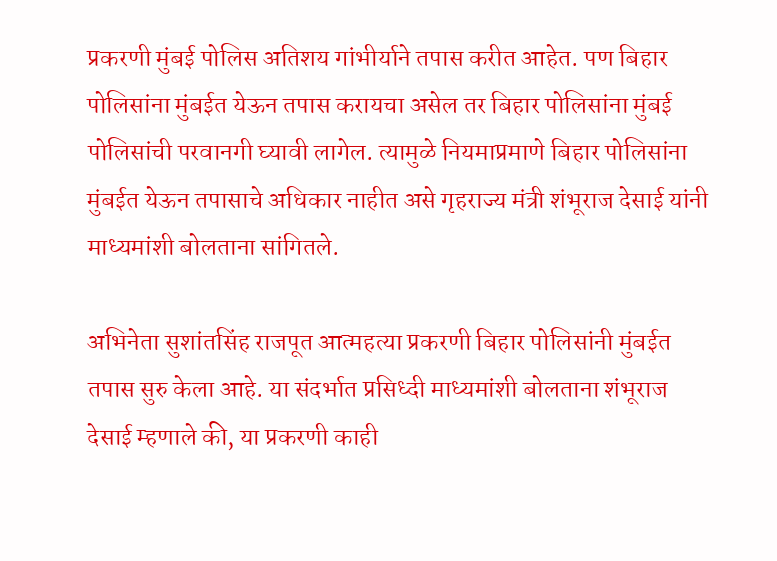प्रकरणी मुंबई पोलिस अतिशय गांभीर्याने तपास करीत आहेत. पण बिहार पोलिसांना मुंबईत येऊन तपास करायचा असेल तर बिहार पोलिसांना मुंबई पोलिसांची परवानगी घ्यावी लागेल. त्यामुळे नियमाप्रमाणे बिहार पोलिसांना मुंबईत येऊन तपासाचे अधिकार नाहीत असे गृहराज्य मंत्री शंभूराज देसाई यांनी माध्यमांशी बोलताना सांगितले.

अभिनेता सुशांतसिंह राजपूत आत्महत्या प्रकरणी बिहार पोलिसांनी मुंबईत तपास सुरु केला आहे. या संदर्भात प्रसिध्दी माध्यमांशी बोलताना शंभूराज देसाई म्हणाले की, या प्रकरणी काही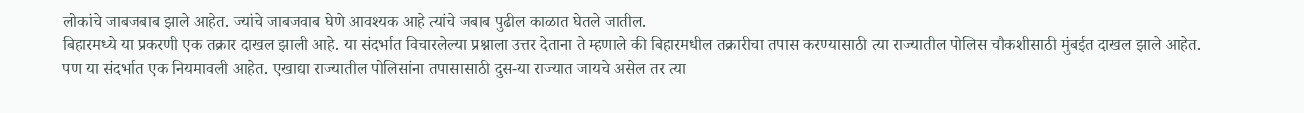लोकांचे जाबजबाब झाले आहेत. ज्यांचे जाबजवाब घेणे आवश्यक आहे त्यांचे जबाब पुढील काळात घेतले जातील.
बिहारमध्ये या प्रकरणी एक तक्रार दाखल झाली आहे. या संदर्भात विचारलेल्या प्रश्नाला उत्तर देताना ते म्हणाले की बिहारमधील तक्रारीचा तपास करण्यासाठी त्या राज्यातील पोलिस चौकशीसाठी मुंबईत दाखल झाले आहेत. पण या संदर्भात एक नियमावली आहेत. एखाद्या राज्यातील पोलिसांना तपासासाठी दुस-या राज्यात जायचे असेल तर त्या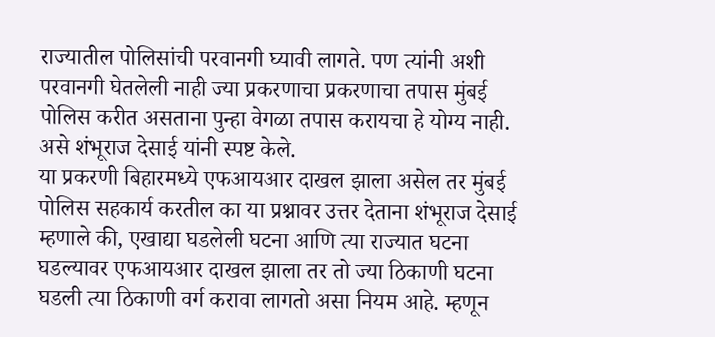राज्यातील पोलिसांची परवानगी घ्यावी लागते. पण त्यांनी अशी परवानगी घेतलेली नाही ज्या प्रकरणाचा प्रकरणाचा तपास मुंबई पोलिस करीत असताना पुन्हा वेगळा तपास करायचा हे योग्य नाही. असे शंभूराज देसाई यांनी स्पष्ट केले.
या प्रकरणी बिहारमध्ये एफआयआर दाखल झाला असेल तर मुंबई पोलिस सहकार्य करतील का या प्रश्नावर उत्तर देताना शंभूराज देसाई म्हणाले की, एखाद्या घडलेली घटना आणि त्या राज्यात घटना घडल्यावर एफआयआर दाखल झाला तर तो ज्या ठिकाणी घटना घडली त्या ठिकाणी वर्ग करावा लागतो असा नियम आहे. म्हणून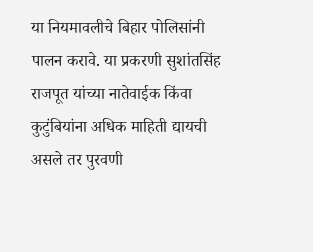या नियमावलीचे बिहार पोलिसांनी पालन करावे. या प्रकरणी सुशांतसिंह राजपूत यांच्या नातेवाईक किंवा कुटुंबियांना अधिक माहिती द्यायची असले तर पुरवणी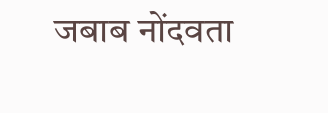जबाब नोंदवता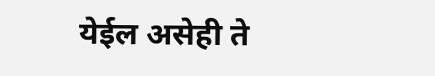येईल असेही ते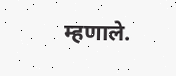म्हणाले.